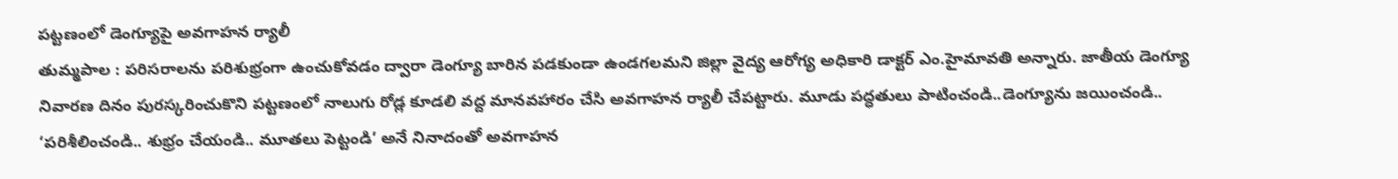పట్టణంలో డెంగ్యూపై అవగాహన ర్యాలీ
తుమ్మపాల : పరిసరాలను పరిశుభ్రంగా ఉంచుకోవడం ద్వారా డెంగ్యూ బారిన పడకుండా ఉండగలమని జిల్లా వైద్య ఆరోగ్య అధికారి డాక్టర్ ఎం.హైమావతి అన్నారు. జాతీయ డెంగ్యూ నివారణ దినం పురస్కరించుకొని పట్టణంలో నాలుగు రోడ్ల కూడలి వద్ద మానవహారం చేసి అవగాహన ర్యాలీ చేపట్టారు. మూడు పద్ధతులు పాటించండి..డెంగ్యూను జయించండి.. ‘పరిశీలించండి.. శుభ్రం చేయండి.. మూతలు పెట్టండి’ అనే నినాదంతో అవగాహన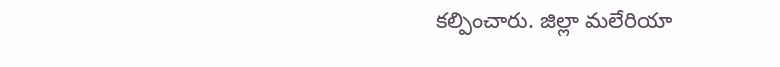కల్పించారు. జిల్లా మలేరియా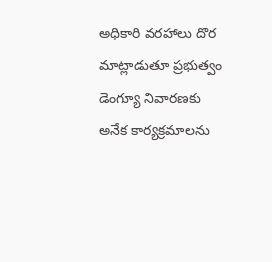అధికారి వరహాలు దొర మాట్లాడుతూ ప్రభుత్వం డెంగ్యూ నివారణకు అనేక కార్యక్రమాలను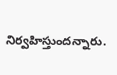నిర్వహిస్తుందన్నారు.